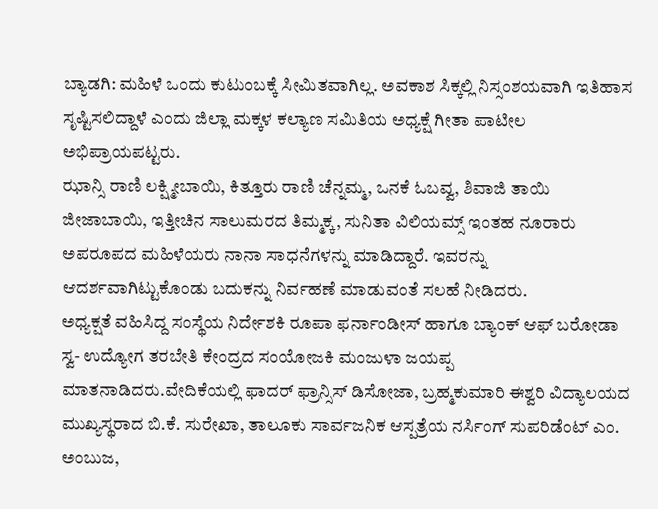ಬ್ಯಾಡಗಿ: ಮಹಿಳೆ ಒಂದು ಕುಟುಂಬಕ್ಕೆ ಸೀಮಿತವಾಗಿಲ್ಲ. ಅವಕಾಶ ಸಿಕ್ಕಲ್ಲಿ ನಿಸ್ಸಂಶಯವಾಗಿ ಇತಿಹಾಸ ಸೃಷ್ಟಿಸಲಿದ್ದಾಳೆ ಎಂದು ಜಿಲ್ಲಾ ಮಕ್ಕಳ ಕಲ್ಯಾಣ ಸಮಿತಿಯ ಅಧ್ಯಕ್ಷೆ ಗೀತಾ ಪಾಟೀಲ ಅಭಿಪ್ರಾಯಪಟ್ಟರು.
ಝಾನ್ಸಿ ರಾಣಿ ಲಕ್ಷ್ಮೀಬಾಯಿ, ಕಿತ್ತೂರು ರಾಣಿ ಚೆನ್ನಮ್ಮ, ಒನಕೆ ಓಬವ್ವ, ಶಿವಾಜಿ ತಾಯಿ ಜೀಜಾಬಾಯಿ, ಇತ್ತೀಚಿನ ಸಾಲುಮರದ ತಿಮ್ಮಕ್ಕ, ಸುನಿತಾ ವಿಲಿಯಮ್ಸ್ ಇಂತಹ ನೂರಾರು ಅಪರೂಪದ ಮಹಿಳೆಯರು ನಾನಾ ಸಾಧನೆಗಳನ್ನು ಮಾಡಿದ್ದಾರೆ. ಇವರನ್ನು ಆದರ್ಶವಾಗಿಟ್ಟುಕೊಂಡು ಬದುಕನ್ನು ನಿರ್ವಹಣೆ ಮಾಡುವಂತೆ ಸಲಹೆ ನೀಡಿದರು.
ಅಧ್ಯಕ್ಷತೆ ವಹಿಸಿದ್ದ ಸಂಸ್ಥೆಯ ನಿರ್ದೇಶಕಿ ರೂಪಾ ಫರ್ನಾಂಡೀಸ್ ಹಾಗೂ ಬ್ಯಾಂಕ್ ಆಫ್ ಬರೋಡಾ ಸ್ವ- ಉದ್ಯೋಗ ತರಬೇತಿ ಕೇಂದ್ರದ ಸಂಯೋಜಕಿ ಮಂಜುಳಾ ಜಯಪ್ಪ ಮಾತನಾಡಿದರು.ವೇದಿಕೆಯಲ್ಲಿ ಫಾದರ್ ಫ್ರಾನ್ಸಿಸ್ ಡಿಸೋಜಾ, ಬ್ರಹ್ಮಕುಮಾರಿ ಈಶ್ವರಿ ವಿದ್ಯಾಲಯದ ಮುಖ್ಯಸ್ಥರಾದ ಬಿ.ಕೆ. ಸುರೇಖಾ, ತಾಲೂಕು ಸಾರ್ವಜನಿಕ ಆಸ್ಪತ್ರೆಯ ನರ್ಸಿಂಗ್ ಸುಪರಿಡೆಂಟ್ ಎಂ. ಅಂಬುಜ,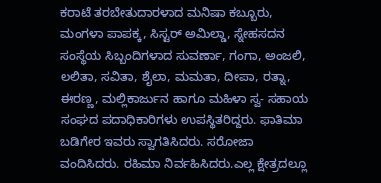ಕರಾಟೆ ತರಬೇತುದಾರಳಾದ ಮನಿಷಾ ಕಬ್ಬೂರು, ಮಂಗಳಾ ಪಾಪಕ್ಕ, ಸಿಸ್ಟರ್ ಅಮಿಲ್ಡಾ, ಸ್ನೇಹಸದನ ಸಂಸ್ಥೆಯ ಸಿಬ್ಬಂದಿಗಳಾದ ಸುವರ್ಣಾ, ಗಂಗಾ, ಅಂಜಲಿ, ಲಲಿತಾ, ಸವಿತಾ, ಶೈಲಾ, ಮಮತಾ, ದೀಪಾ, ರತ್ನಾ, ಈರಣ್ಣ, ಮಲ್ಲಿಕಾರ್ಜುನ ಹಾಗೂ ಮಹಿಳಾ ಸ್ವ- ಸಹಾಯ ಸಂಘದ ಪದಾಧಿಕಾರಿಗಳು ಉಪಸ್ಥಿತರಿದ್ದರು. ಫಾತಿಮಾ ಬಡಿಗೇರ ಇವರು ಸ್ವಾಗತಿಸಿದರು. ಸರೋಜಾ ವಂದಿಸಿದರು. ರಹಿಮಾ ನಿರ್ವಹಿಸಿದರು.ಎಲ್ಲ ಕ್ಷೇತ್ರದಲ್ಲೂ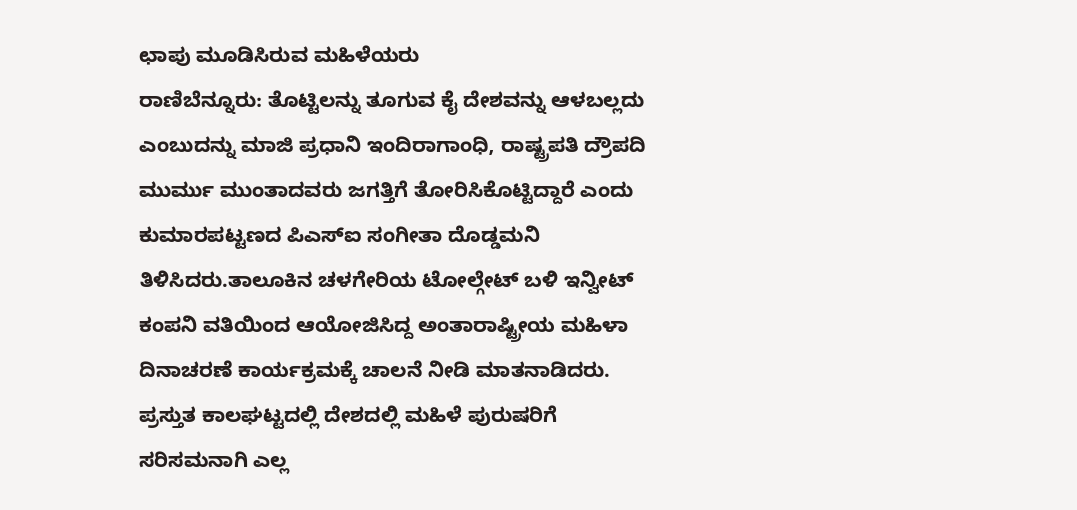ಛಾಪು ಮೂಡಿಸಿರುವ ಮಹಿಳೆಯರು
ರಾಣಿಬೆನ್ನೂರು: ತೊಟ್ಟಿಲನ್ನು ತೂಗುವ ಕೈ ದೇಶವನ್ನು ಆಳಬಲ್ಲದು ಎಂಬುದನ್ನು ಮಾಜಿ ಪ್ರಧಾನಿ ಇಂದಿರಾಗಾಂಧಿ, ರಾಷ್ಟ್ರಪತಿ ದ್ರೌಪದಿ ಮುರ್ಮು ಮುಂತಾದವರು ಜಗತ್ತಿಗೆ ತೋರಿಸಿಕೊಟ್ಟಿದ್ದಾರೆ ಎಂದು ಕುಮಾರಪಟ್ಟಣದ ಪಿಎಸ್ಐ ಸಂಗೀತಾ ದೊಡ್ಡಮನಿ ತಿಳಿಸಿದರು.ತಾಲೂಕಿನ ಚಳಗೇರಿಯ ಟೋಲ್ಗೇಟ್ ಬಳಿ ಇನ್ವೀಟ್ ಕಂಪನಿ ವತಿಯಿಂದ ಆಯೋಜಿಸಿದ್ದ ಅಂತಾರಾಷ್ಟ್ರೀಯ ಮಹಿಳಾ ದಿನಾಚರಣೆ ಕಾರ್ಯಕ್ರಮಕ್ಕೆ ಚಾಲನೆ ನೀಡಿ ಮಾತನಾಡಿದರು. ಪ್ರಸ್ತುತ ಕಾಲಘಟ್ಟದಲ್ಲಿ ದೇಶದಲ್ಲಿ ಮಹಿಳೆ ಪುರುಷರಿಗೆ ಸರಿಸಮನಾಗಿ ಎಲ್ಲ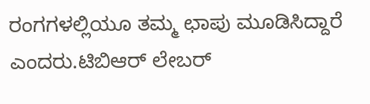ರಂಗಗಳಲ್ಲಿಯೂ ತಮ್ಮ ಛಾಪು ಮೂಡಿಸಿದ್ದಾರೆ ಎಂದರು.ಟಿಬಿಆರ್ ಲೇಬರ್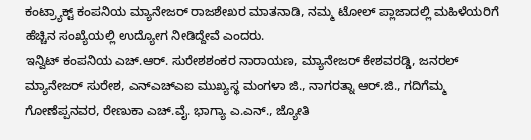ಕಂಟ್ರ್ಯಾಕ್ಟ್ ಕಂಪನಿಯ ಮ್ಯಾನೇಜರ್ ರಾಜಶೇಖರ ಮಾತನಾಡಿ, ನಮ್ಮ ಟೋಲ್ ಪ್ಲಾಜಾದಲ್ಲಿ ಮಹಿಳೆಯರಿಗೆ ಹೆಚ್ಚಿನ ಸಂಖ್ಯೆಯಲ್ಲಿ ಉದ್ಯೋಗ ನೀಡಿದ್ದೇವೆ ಎಂದರು.
ಇನ್ವಿಟ್ ಕಂಪನಿಯ ಎಚ್.ಆರ್. ಸುರೇಶಶಂಕರ ನಾರಾಯಣ, ಮ್ಯಾನೇಜರ್ ಕೇಶವರಡ್ಡಿ, ಜನರಲ್ ಮ್ಯಾನೇಜರ್ ಸುರೇಶ, ಎನ್ಎಚ್ಎಐ ಮುಖ್ಯಸ್ಥ ಮಂಗಳಾ ಜಿ., ನಾಗರತ್ನಾ ಆರ್.ಜಿ., ಗದಿಗೆಮ್ಮ ಗೋಣೆಪ್ಪನವರ, ರೇಣುಕಾ ಎಚ್.ವೈ. ಭಾಗ್ಯಾ ಎ.ಎನ್., ಜ್ಯೋತಿ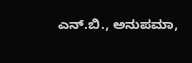ಎನ್.ಬಿ., ಅನುಪಮಾ,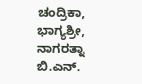ಚಂದ್ರಿಕಾ, ಭಾಗ್ಯಶ್ರೀ, ನಾಗರತ್ನಾ ಬಿ.ಎನ್.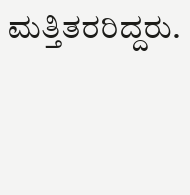ಮತ್ತಿತರರಿದ್ದರು.